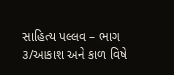સાહિત્ય પલ્લવ – ભાગ ૩/આકાશ અને કાળ વિષે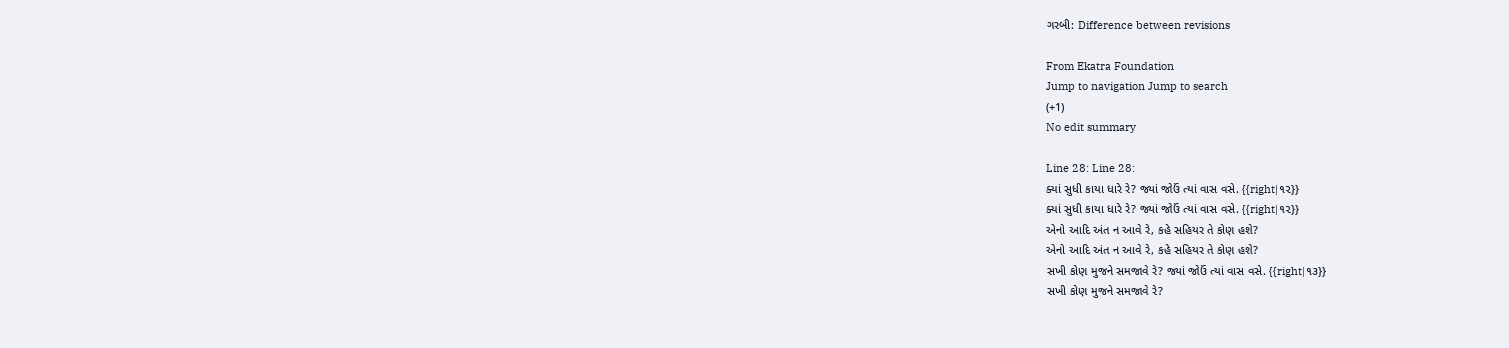ગરબી: Difference between revisions

From Ekatra Foundation
Jump to navigation Jump to search
(+1)
No edit summary

Line 28: Line 28:
ક્યાં સુધી કાયા ધારે રે? જ્યાં જોઉં ત્યાં વાસ વસે. {{right|૧૨}}
ક્યાં સુધી કાયા ધારે રે? જ્યાં જોઉં ત્યાં વાસ વસે. {{right|૧૨}}
એનો આદિ અંત ન આવે રે, કહે સહિયર તે કોણ હશે?
એનો આદિ અંત ન આવે રે, કહે સહિયર તે કોણ હશે?
સખી કોણ મુજને સમજાવે રે? જ્યાં જોઉં ત્યાં વાસ વસે. {{right|૧૩}}
સખી કોણ મુજને સમજાવે રે?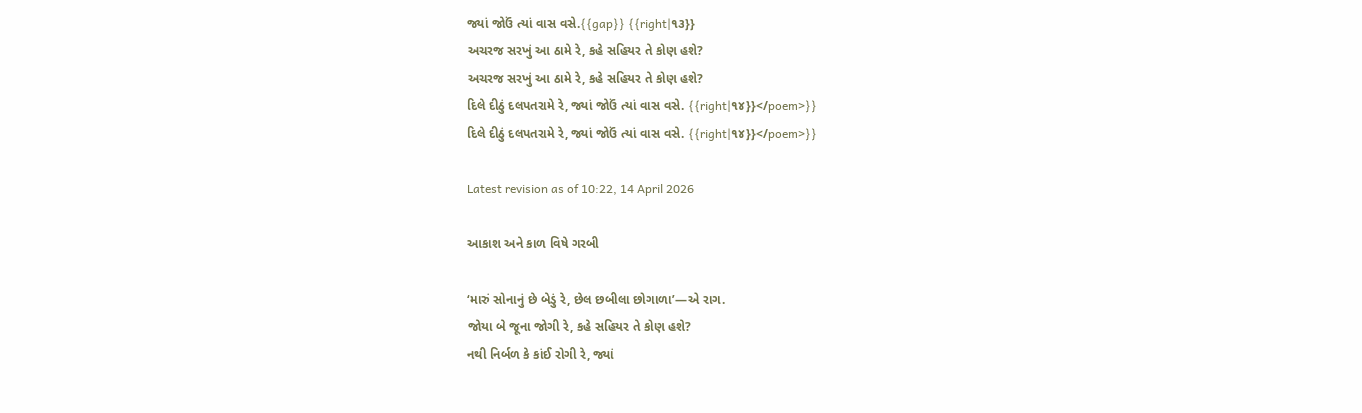જ્યાં જોઉં ત્યાં વાસ વસે.{{gap}} {{right|૧૩}}
અચરજ સરખું આ ઠામે રે, કહે સહિયર તે કોણ હશે?
અચરજ સરખું આ ઠામે રે, કહે સહિયર તે કોણ હશે?
દિલે દીઠું દલપતરામે રે, જ્યાં જોઉં ત્યાં વાસ વસે. {{right|૧૪}}</poem>}}
દિલે દીઠું દલપતરામે રે, જ્યાં જોઉં ત્યાં વાસ વસે. {{right|૧૪}}</poem>}}

Latest revision as of 10:22, 14 April 2026

આકાશ અને કાળ વિષે ગરબી

‘મારું સોનાનું છે બેડું રે, છેલ છબીલા છોગાળા’—એ રાગ.
જોયા બે જૂના જોગી રે, કહે સહિયર તે કોણ હશે?
નથી નિર્બળ કે કાંઈ રોગી રે, જ્યાં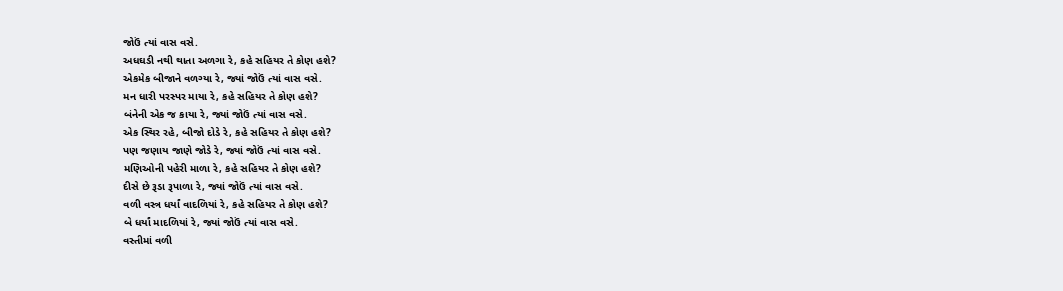જોઉં ત્યાં વાસ વસે.
અધઘડી નથી થાતા અળગા રે, કહે સહિયર તે કોણ હશે?
એકમેક બીજાને વળગ્યા રે, જ્યાં જોઉં ત્યાં વાસ વસે.
મન ધારી પરસ્પર માયા રે, કહે સહિયર તે કોણ હશે?
બંનેની એક જ કાયા રે, જ્યાં જોઉં ત્યાં વાસ વસે.
એક સ્થિર રહે, બીજો દોડે રે, કહે સહિયર તે કોણ હશે?
પણ જણાય જાણે જોડે રે, જ્યાં જોઉં ત્યાં વાસ વસે.
મણિઓની પહેરી માળા રે, કહે સહિયર તે કોણ હશે?
દીસે છે રૂડા રૂપાળા રે, જ્યાં જોઉં ત્યાં વાસ વસે.
વળી વસ્ત્ર ધર્યાં વાદળિયાં રે, કહે સહિયર તે કોણ હશે?
બે ધર્યાં માદળિયાં રે, જ્યાં જોઉં ત્યાં વાસ વસે.
વસ્તીમાં વળી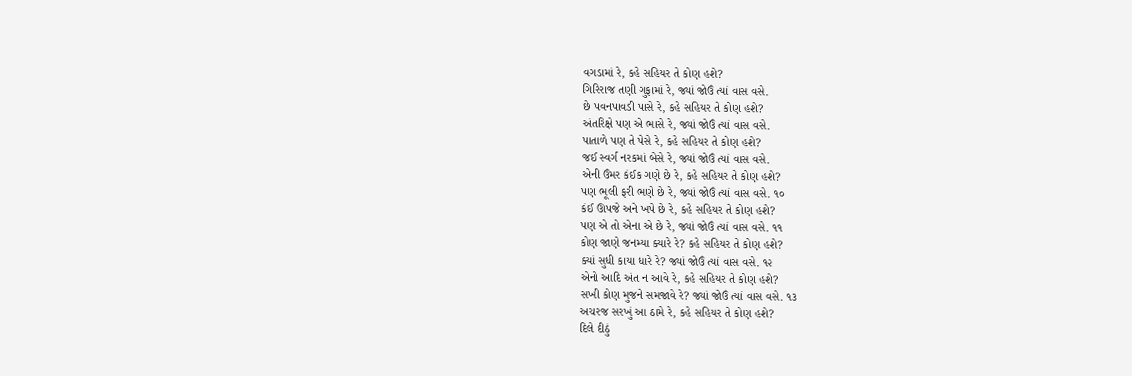વગડામાં રે, કહે સહિયર તે કોણ હશે?
ગિરિરાજ તણી ગુફામાં રે, જ્યાં જોઉં ત્યાં વાસ વસે.
છે પવનપાવડી પાસે રે, કહે સહિયર તે કોણ હશે?
અંતરિક્ષે પણ એ ભાસે રે, જ્યાં જોઉં ત્યાં વાસ વસે.
પાતાળે પણ તે પેસે રે, કહે સહિયર તે કોણ હશે?
જઈ સ્વર્ગ નરકમાં બેસે રે, જ્યાં જોઉં ત્યાં વાસ વસે.
એની ઉંમર કંઈક ગણે છે રે, કહે સહિયર તે કોણ હશે?
પણ ભૂલી ફરી ભણે છે રે, જ્યાં જોઉં ત્યાં વાસ વસે. ૧૦
કંઈ ઊપજે અને ખપે છે રે, કહે સહિયર તે કોણ હશે?
પણ એ તો એના એ છે રે, જ્યાં જોઉં ત્યાં વાસ વસે. ૧૧
કોણ જાણે જનમ્યા ક્યારે રે? કહે સહિયર તે કોણ હશે?
ક્યાં સુધી કાયા ધારે રે? જ્યાં જોઉં ત્યાં વાસ વસે. ૧૨
એનો આદિ અંત ન આવે રે, કહે સહિયર તે કોણ હશે?
સખી કોણ મુજને સમજાવે રે? જ્યાં જોઉં ત્યાં વાસ વસે. ૧૩
અચરજ સરખું આ ઠામે રે, કહે સહિયર તે કોણ હશે?
દિલે દીઠું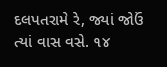દલપતરામે રે, જ્યાં જોઉં ત્યાં વાસ વસે. ૧૪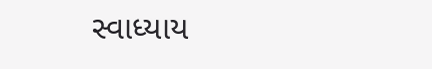સ્વાધ્યાય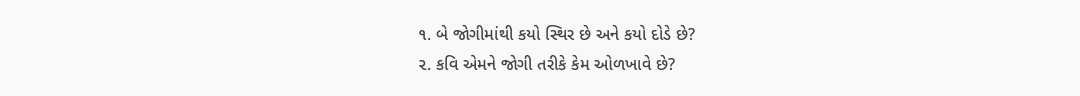૧. બે જોગીમાંથી કયો સ્થિર છે અને કયો દોડે છે?
૨. કવિ એમને જોગી તરીકે કેમ ઓળખાવે છે?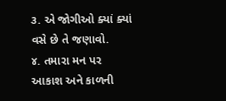૩. એ જોગીઓ ક્યાં ક્યાં વસે છે તે જણાવો.
૪. તમારા મન પર આકાશ અને કાળની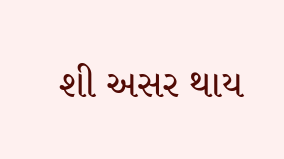શી અસર થાય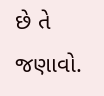છે તે જણાવો.